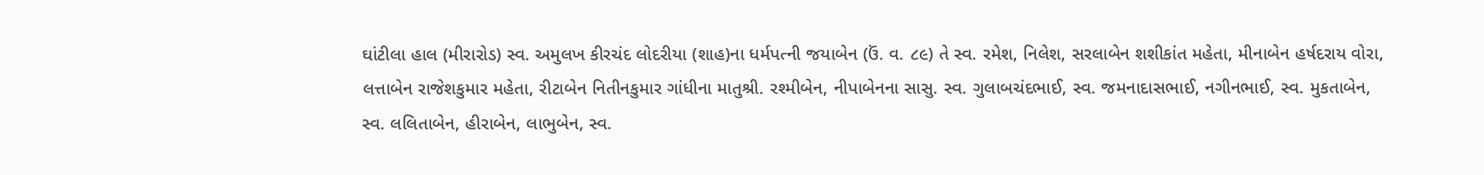ઘાંટીલા હાલ (મીરારોડ) સ્વ. અમુલખ કીરચંદ લોદરીયા (શાહ)ના ધર્મપત્ની જયાબેન (ઉં. વ. ૮૯) તે સ્વ. રમેશ, નિલેશ, સરલાબેન શશીકાંત મહેતા, મીનાબેન હર્ષદરાય વોરા, લત્તાબેન રાજેશકુમાર મહેતા, રીટાબેન નિતીનકુમાર ગાંધીના માતુશ્રી. રશ્મીબેન, નીપાબેનના સાસુ. સ્વ. ગુલાબચંદભાઈ, સ્વ. જમનાદાસભાઈ, નગીનભાઈ, સ્વ. મુકતાબેન, સ્વ. લલિતાબેન, હીરાબેન, લાભુબેન, સ્વ.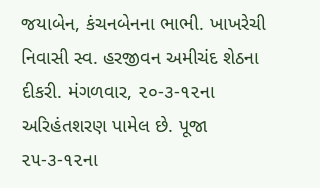જયાબેન, કંચનબેનના ભાભી. ખાખરેચી નિવાસી સ્વ. હરજીવન અમીચંદ શેઠના દીકરી. મંગળવાર, ૨૦-૩-૧૨ના અરિહંતશરણ પામેલ છે. પૂજા ૨૫-૩-૧૨ના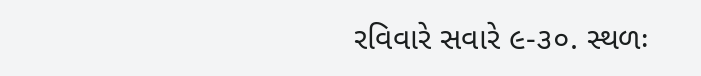રવિવારે સવારે ૯-૩૦. સ્થળઃ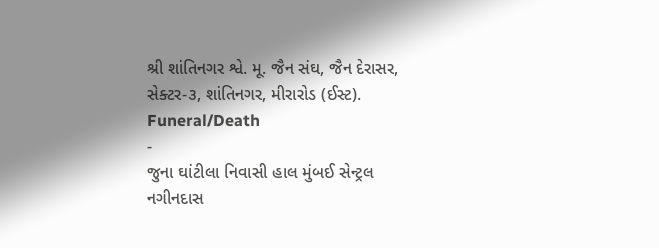શ્રી શાંતિનગર શ્વે. મૂ. જૈન સંઘ, જૈન દેરાસર, સેક્ટર-૩, શાંતિનગર, મીરારોડ (ઈસ્ટ).
Funeral/Death
-
જુના ઘાંટીલા નિવાસી હાલ મુંબઈ સેન્ટ્રલ
નગીનદાસ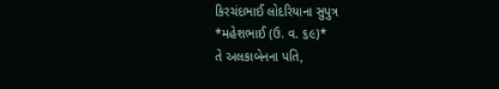કિરચંદભાઈ લોદરિયાના સુપુત્ર
*મહેશભાઈ (ઉ. વ. ૬૯)*
તે અલકાબેનના પતિ,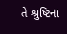તે શ્રુષ્ટિના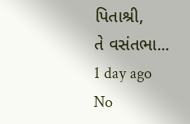પિતાશ્રી,
તે વસંતભા...
1 day ago
No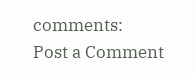comments:
Post a Comment